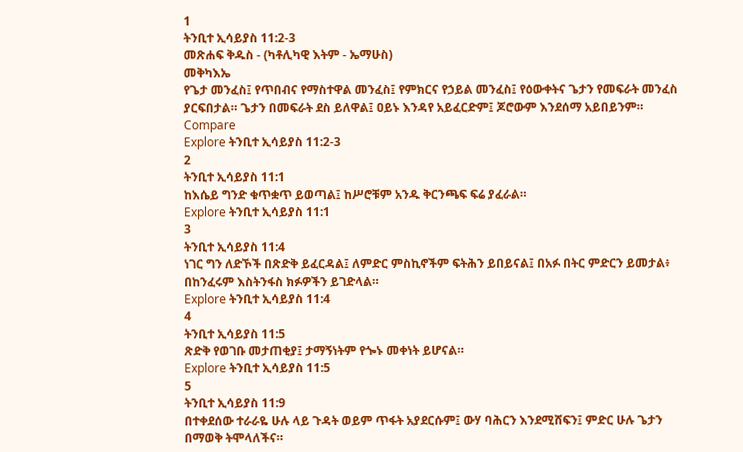1
ትንቢተ ኢሳይያስ 11:2-3
መጽሐፍ ቅዱስ - (ካቶሊካዊ እትም - ኤማሁስ)
መቅካእኤ
የጌታ መንፈስ፤ የጥበብና የማስተዋል መንፈስ፤ የምክርና የኃይል መንፈስ፤ የዕውቀትና ጌታን የመፍራት መንፈስ ያርፍበታል። ጌታን በመፍራት ደስ ይለዋል፤ ዐይኑ እንዳየ አይፈርድም፤ ጆሮውም እንደሰማ አይበይንም።
Compare
Explore ትንቢተ ኢሳይያስ 11:2-3
2
ትንቢተ ኢሳይያስ 11:1
ከእሴይ ግንድ ቁጥቋጥ ይወጣል፤ ከሥሮቹም አንዱ ቅርንጫፍ ፍሬ ያፈራል።
Explore ትንቢተ ኢሳይያስ 11:1
3
ትንቢተ ኢሳይያስ 11:4
ነገር ግን ለድኾች በጽድቅ ይፈርዳል፤ ለምድር ምስኪኖችም ፍትሕን ይበይናል፤ በአፉ በትር ምድርን ይመታል፥ በከንፈሩም እስትንፋስ ክፉዎችን ይገድላል።
Explore ትንቢተ ኢሳይያስ 11:4
4
ትንቢተ ኢሳይያስ 11:5
ጽድቅ የወገቡ መታጠቂያ፤ ታማኝነትም የጐኑ መቀነት ይሆናል።
Explore ትንቢተ ኢሳይያስ 11:5
5
ትንቢተ ኢሳይያስ 11:9
በተቀደሰው ተራራዬ ሁሉ ላይ ጉዳት ወይም ጥፋት አያደርሱም፤ ውሃ ባሕርን እንደሚሸፍን፤ ምድር ሁሉ ጌታን በማወቅ ትሞላለችና።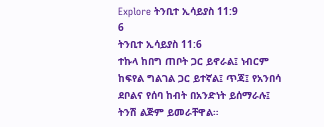Explore ትንቢተ ኢሳይያስ 11:9
6
ትንቢተ ኢሳይያስ 11:6
ተኩላ ከበግ ጠቦት ጋር ይኖራል፤ ነብርም ከፍየል ግልገል ጋር ይተኛል፤ ጥጃ፤ የአንበሳ ደቦልና የሰባ ከብት በአንድነት ይሰማራሉ፤ ትንሽ ልጅም ይመራቸዋል።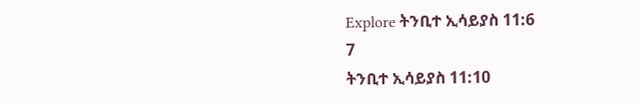Explore ትንቢተ ኢሳይያስ 11:6
7
ትንቢተ ኢሳይያስ 11:10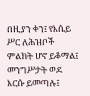በዚያን ቀን፤ የእሴይ ሥር ለሕዝቦች ምልክት ሆኖ ይቆማል፤ መንግሥታት ወደ እርሱ ይመጣሉ፤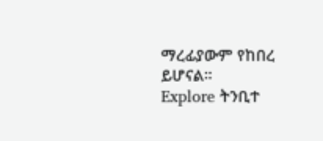ማረፊያውም የከበረ ይሆናል።
Explore ትንቢተ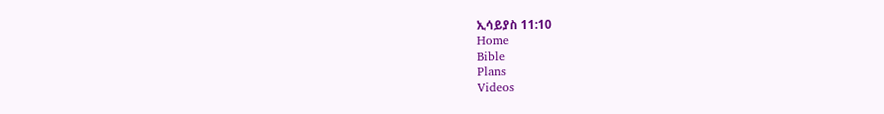ኢሳይያስ 11:10
Home
Bible
Plans
Videos